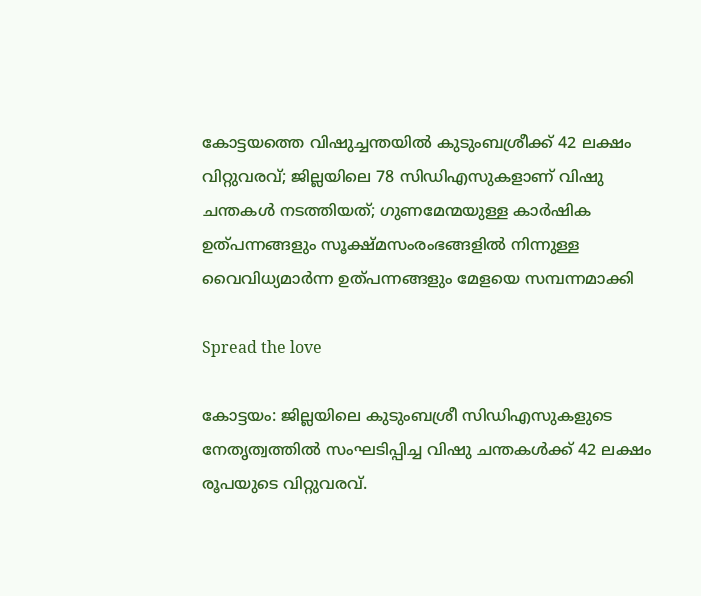കോട്ടയത്തെ വിഷുച്ചന്തയില്‍ കുടുംബശ്രീക്ക് 42 ലക്ഷം വിറ്റുവരവ്; ജില്ലയിലെ 78 സിഡിഎസുകളാണ് വിഷു ചന്തകള്‍ നടത്തിയത്; ഗുണമേന്മയുള്ള കാര്‍ഷിക ഉത്പന്നങ്ങളും സൂക്ഷ്മസംരംഭങ്ങളില്‍ നിന്നുള്ള വൈവിധ്യമാര്‍ന്ന ഉത്പന്നങ്ങളും മേളയെ സമ്പന്നമാക്കി

Spread the love

കോട്ടയം: ജില്ലയിലെ കുടുംബശ്രീ സിഡിഎസുകളുടെ നേതൃത്വത്തില്‍ സംഘടിപ്പിച്ച വിഷു ചന്തകള്‍ക്ക് 42 ലക്ഷം രൂപയുടെ വിറ്റുവരവ്.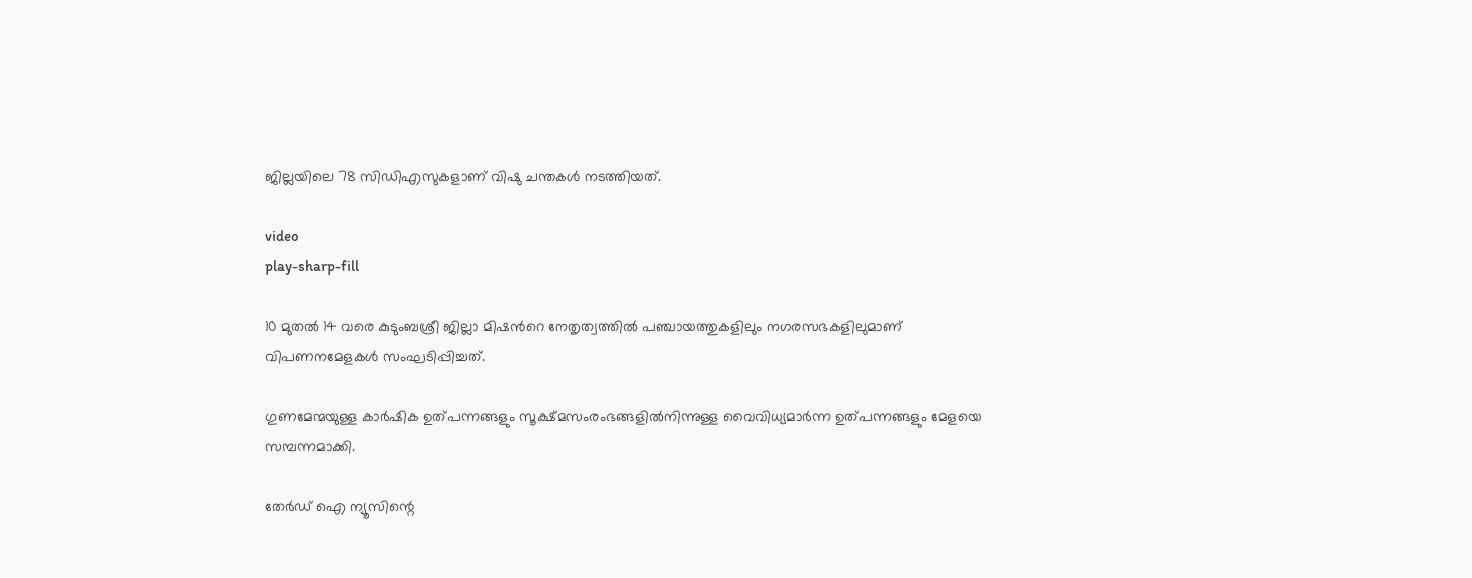ജില്ലയിലെ 78 സിഡിഎസുകളാണ് വിഷു ചന്തകള്‍ നടത്തിയത്.

video
play-sharp-fill

10 മുതല്‍ 14 വരെ കുടുംബശ്രീ ജില്ലാ മിഷന്‍റെ നേതൃത്വത്തില്‍ പഞ്ചായത്തുകളിലും നഗരസഭകളിലുമാണ് വിപണനമേളകള്‍ സംഘടിപ്പിച്ചത്.

ഗുണമേന്മയുള്ള കാര്‍ഷിക ഉത്പന്നങ്ങളും സൂക്ഷ്മസംരംഭങ്ങളില്‍നിന്നുള്ള വൈവിധ്യമാര്‍ന്ന ഉത്പന്നങ്ങളും മേളയെ സമ്പന്നമാക്കി.

തേർഡ് ഐ ന്യൂസിന്റെ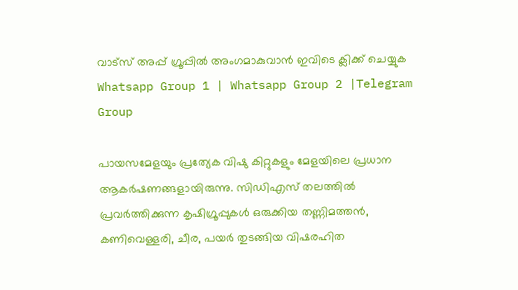വാട്സ് അപ്പ് ഗ്രൂപ്പിൽ അംഗമാകുവാൻ ഇവിടെ ക്ലിക്ക് ചെയ്യുക
Whatsapp Group 1 | Whatsapp Group 2 |Telegram Group

പായസമേളയും പ്രത്യേക വിഷു കിറ്റുകളും മേളയിലെ പ്രധാന ആകര്‍ഷണങ്ങളായിരുന്നു. സിഡിഎസ് തലത്തില്‍ പ്രവര്‍ത്തിക്കുന്ന കൃഷിഗ്രൂപ്പുകള്‍ ഒരുക്കിയ തണ്ണിമത്തന്‍, കണിവെള്ളരി, ചീര, പയര്‍ തുടങ്ങിയ വിഷരഹിത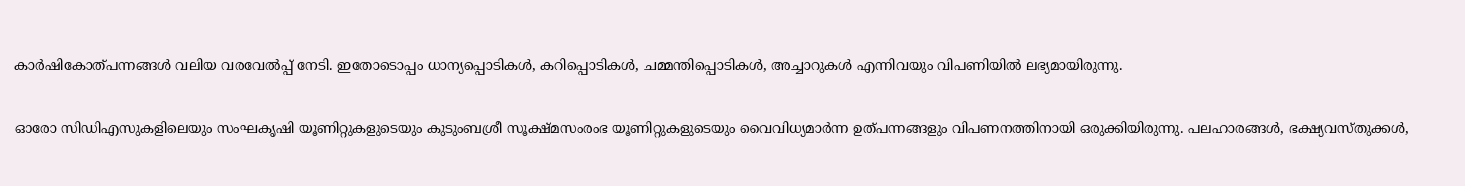കാര്‍ഷികോത്പന്നങ്ങള്‍ വലിയ വരവേല്‍പ്പ് നേടി. ഇതോടൊപ്പം ധാന്യപ്പൊടികള്‍, കറിപ്പൊടികള്‍, ചമ്മന്തിപ്പൊടികള്‍, അച്ചാറുകള്‍ എന്നിവയും വിപണിയില്‍ ലഭ്യമായിരുന്നു.

ഓരോ സിഡിഎസുകളിലെയും സംഘകൃഷി യൂണിറ്റുകളുടെയും കുടുംബശ്രീ സൂക്ഷ്മസംരംഭ യൂണിറ്റുകളുടെയും വൈവിധ്യമാര്‍ന്ന ഉത്പന്നങ്ങളും വിപണനത്തിനായി ഒരുക്കിയിരുന്നു. പലഹാരങ്ങള്‍, ഭക്ഷ്യവസ്തുക്കള്‍,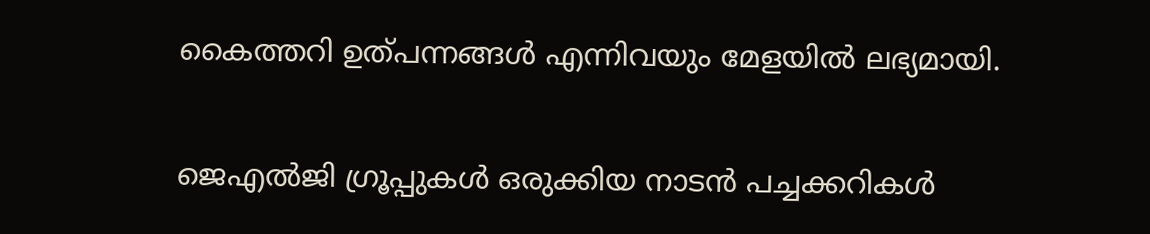കൈത്തറി ഉത്പന്നങ്ങള്‍ എന്നിവയും മേളയില്‍ ലഭ്യമായി.

ജെഎല്‍ജി ഗ്രൂപ്പുകള്‍ ഒരുക്കിയ നാടന്‍ പച്ചക്കറികള്‍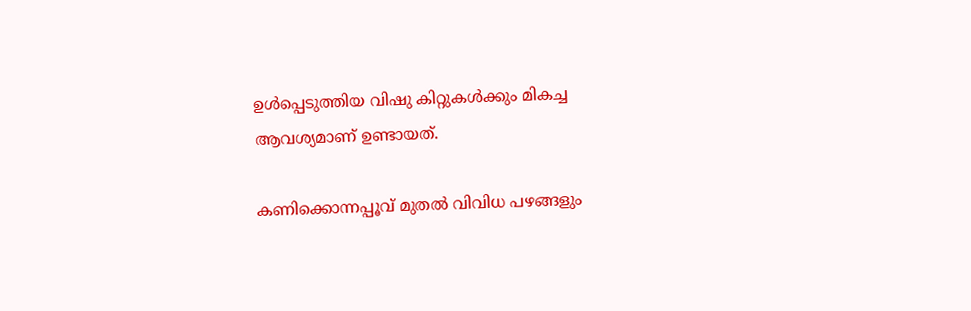ഉള്‍പ്പെടുത്തിയ വിഷു കിറ്റുകള്‍ക്കും മികച്ച ആവശ്യമാണ് ഉണ്ടായത്.

കണിക്കൊന്നപ്പൂവ് മുതല്‍ വിവിധ പഴങ്ങളും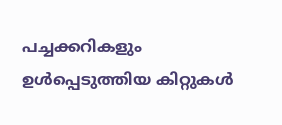പച്ചക്കറികളും ഉള്‍പ്പെടുത്തിയ കിറ്റുകള്‍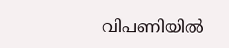വിപണിയില്‍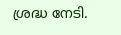ശ്രദ്ധ നേടി.